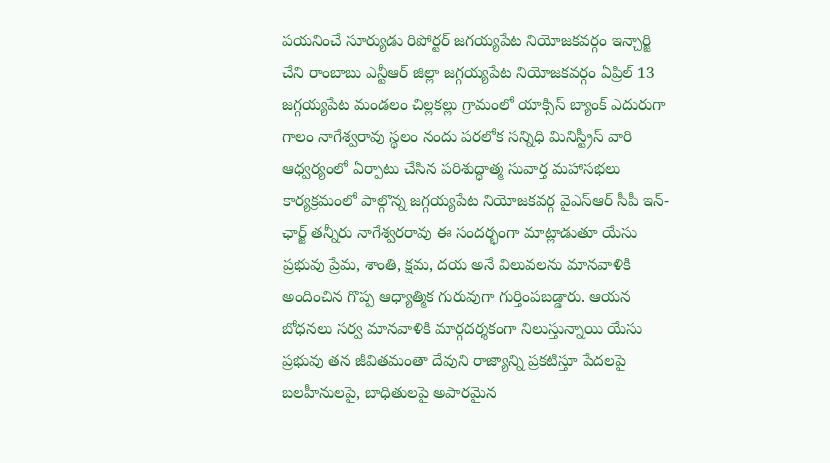పయనించే సూర్యుడు రిపోర్టర్ జగయ్యపేట నియోజకవర్గం ఇన్చార్జి చేని రాంబాబు ఎన్టీఆర్ జిల్లా జగ్గయ్యపేట నియోజకవర్గం ఏప్రిల్ 13 జగ్గయ్యపేట మండలం చిల్లకల్లు గ్రామంలో యాక్సిస్ బ్యాంక్ ఎదురుగా గాలం నాగేశ్వరావు స్థలం నందు పరలోక సన్నిధి మినిస్ట్రీస్ వారి ఆధ్వర్యంలో ఏర్పాటు చేసిన పరిశుద్ధాత్మ సువార్త మహాసభలు కార్యక్రమంలో పాల్గొన్న జగ్గయ్యపేట నియోజకవర్గ వైఎస్ఆర్ సీపీ ఇన్-ఛార్జ్ తన్నీరు నాగేశ్వరరావు ఈ సందర్భంగా మాట్లాడుతూ యేసు ప్రభువు ప్రేమ, శాంతి, క్షమ, దయ అనే విలువలను మానవాళికి అందించిన గొప్ప ఆధ్యాత్మిక గురువుగా గుర్తింపబడ్డారు. ఆయన బోధనలు సర్వ మానవాళికి మార్గదర్శకంగా నిలుస్తున్నాయి యేసు ప్రభువు తన జీవితమంతా దేవుని రాజ్యాన్ని ప్రకటిస్తూ పేదలపై బలహీనులపై, బాధితులపై అపారమైన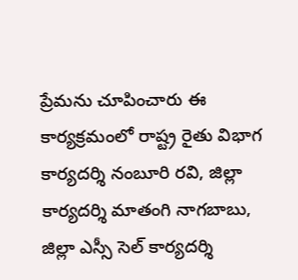ప్రేమను చూపించారు ఈ కార్యక్రమంలో రాష్ట్ర రైతు విభాగ కార్యదర్శి నంబూరి రవి, జిల్లా కార్యదర్శి మాతంగి నాగబాబు, జిల్లా ఎస్సీ సెల్ కార్యదర్శి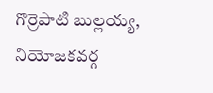గొర్రెపాటి బుల్లయ్య, నియోజకవర్గ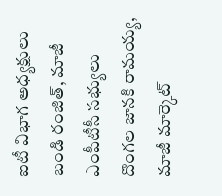ఐటీ విభాగ అధ్యక్షులు బండి రంజిత్, మాజీ ఎంపీటీసీ సభ్యులు దొంగల జానకి రామయ్య, మాజీ మార్కెట్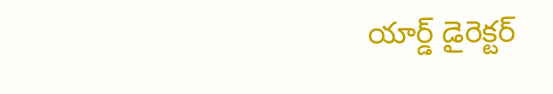యార్డ్ డైరెక్టర్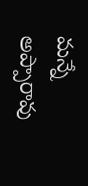మన్నే అప్పారావు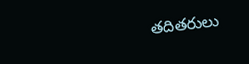తదితరులు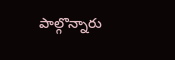పాల్గొన్నారు